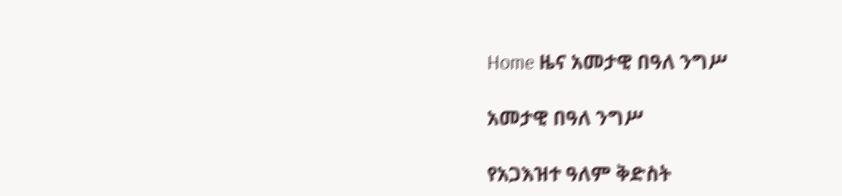Home ዜና አመታዊ በዓለ ንግሥ

አመታዊ በዓለ ንግሥ

የአጋእዝተ ዓለም ቅድስት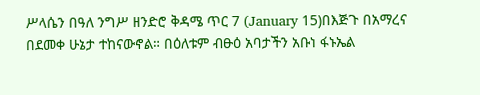ሥላሴን በዓለ ንግሥ ዘንድሮ ቅዳሜ ጥር 7 (January 15)በእጅጉ በአማረና በደመቀ ሁኔታ ተከናውኖል። በዕለቱም ብፁዕ አባታችን አቡነ ፋኑኤል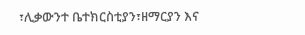፣ሊቃውንተ ቤተክርስቲያን፣ዘማርያን እና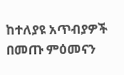ከተለያዩ አጥብያዎች በመጡ ምዕመናን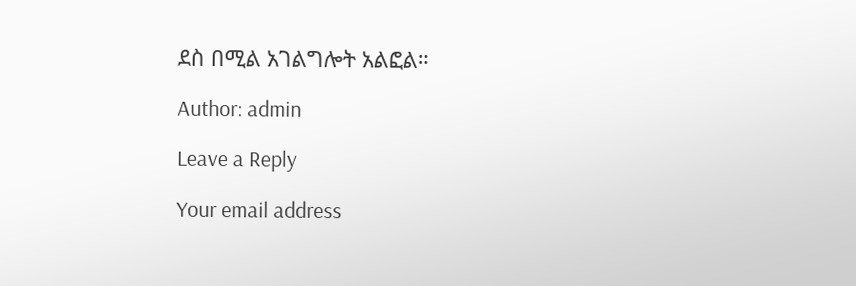ደስ በሚል አገልግሎት አልፎል።

Author: admin

Leave a Reply

Your email address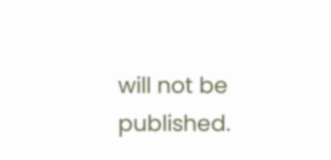will not be published.